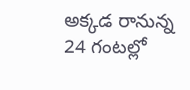అక్కడ రానున్న 24 గంటల్లో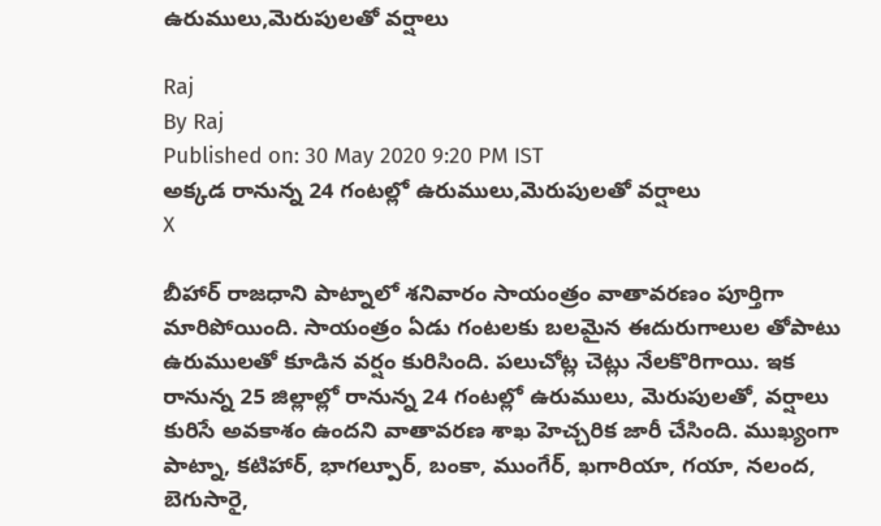ఉరుములు,మెరుపులతో వర్షాలు

Raj
By Raj
Published on: 30 May 2020 9:20 PM IST
అక్కడ రానున్న 24 గంటల్లో ఉరుములు,మెరుపులతో వర్షాలు
X

బీహార్‌ రాజధాని పాట్నాలో శనివారం సాయంత్రం వాతావరణం పూర్తిగా మారిపోయింది. సాయంత్రం ఏడు గంటలకు బలమైన ఈదురుగాలుల తోపాటు ఉరుములతో కూడిన వర్షం కురిసింది. పలుచోట్ల చెట్లు నేలకొరిగాయి. ఇక రానున్న 25 జిల్లాల్లో రానున్న 24 గంటల్లో ఉరుములు, మెరుపులతో, వర్షాలు కురిసే అవకాశం ఉందని వాతావరణ శాఖ హెచ్చరిక జారీ చేసింది. ముఖ్యంగా పాట్నా, కటిహార్, భాగల్పూర్, బంకా, ముంగేర్, ఖగారియా, గయా, నలంద, బెగుసారై,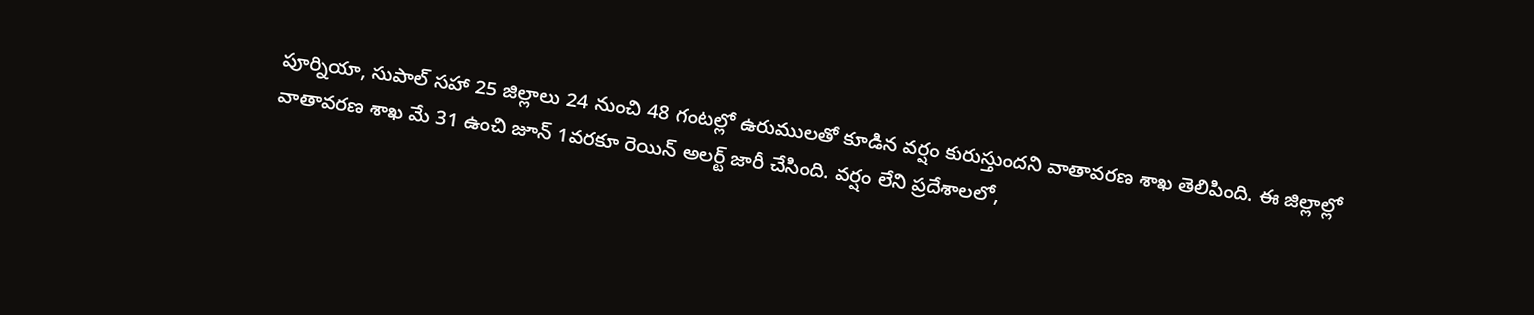పూర్నియా, సుపాల్ సహా 25 జిల్లాలు 24 నుంచి 48 గంటల్లో ఉరుములతో కూడిన వర్షం కురుస్తుందని వాతావరణ శాఖ తెలిపింది. ఈ జిల్లాల్లో వాతావరణ శాఖ మే 31 ఉంచి జూన్ 1వరకూ రెయిన్ అలర్ట్ జారీ చేసింది. వర్షం లేని ప్రదేశాలలో,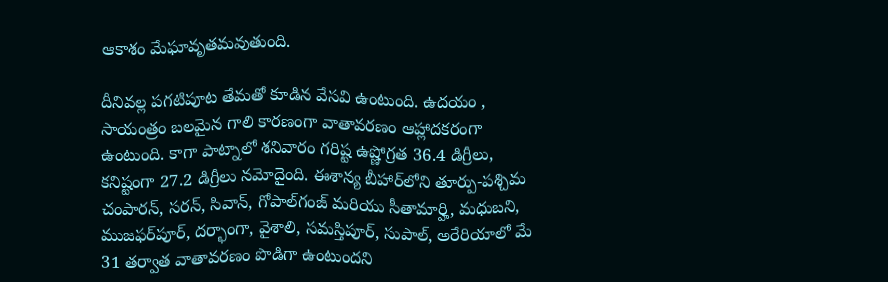ఆకాశం మేఘావృతమవుతుంది.

దీనివల్ల పగటిపూట తేమతో కూడిన వేసవి ఉంటుంది. ఉదయం , సాయంత్రం బలమైన గాలి కారణంగా వాతావరణం ఆహ్లాదకరంగా ఉంటుంది. కాగా పాట్నాలో శనివారం గరిష్ట ఉష్ణోగ్రత 36.4 డిగ్రీలు, కనిష్టంగా 27.2 డిగ్రీలు నమోదైంది. ఈశాన్య బీహార్‌లోని తూర్పు-పశ్చిమ చంపారన్, సరన్, సివాన్, గోపాల్‌గంజ్ మరియు సీతామార్హి, మధుబని, ముజఫర్‌పూర్, దర్భాంగా, వైశాలి, సమస్తిపూర్, సుపాల్, అరేరియాలో మే 31 తర్వాత వాతావరణం పొడిగా ఉంటుందని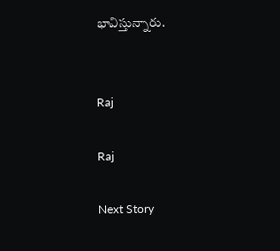భావిస్తున్నారు.


Raj

Raj

Next Story